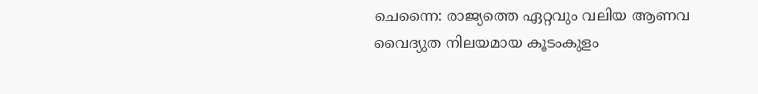ചെന്നൈ: രാജ്യത്തെ ഏറ്റവും വലിയ ആണവ വൈദ്യുത നിലയമായ കൂടംകുളം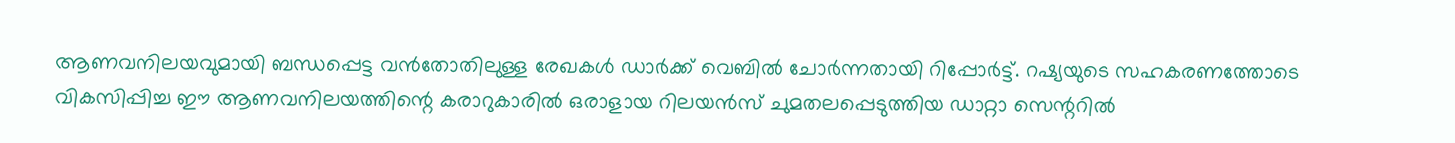ആണവനിലയവുമായി ബന്ധപ്പെട്ട വൻതോതിലുള്ള രേഖകൾ ഡാർക്ക് വെബിൽ ചോർന്നതായി റിപ്പോർട്ട്. റഷ്യയുടെ സഹകരണത്തോടെ വികസിപ്പിച്ച ഈ ആണവനിലയത്തിന്റെ കരാറുകാരിൽ ഒരാളായ റിലയൻസ് ചുമതലപ്പെടുത്തിയ ഡാറ്റാ സെന്ററിൽ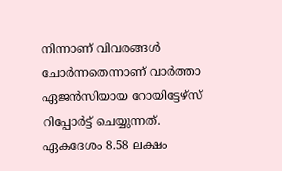നിന്നാണ് വിവരങ്ങൾ ചോർന്നതെന്നാണ് വാർത്താ ഏജൻസിയായ റോയിട്ടേഴ്സ് റിപ്പോർട്ട് ചെയ്യുന്നത്.
ഏകദേശം 8.58 ലക്ഷം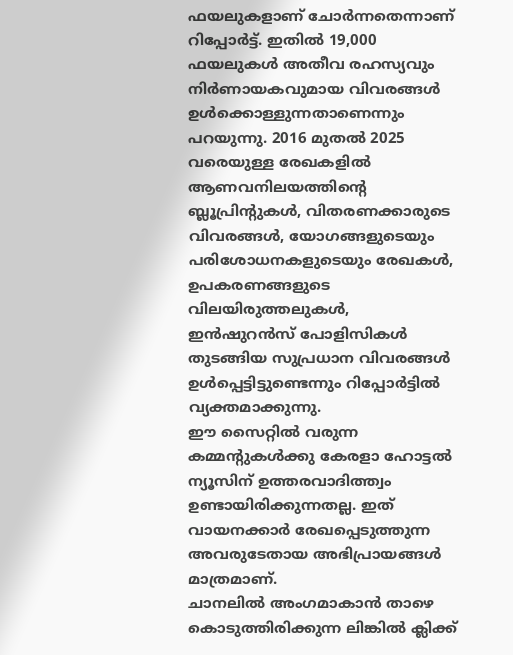ഫയലുകളാണ് ചോർന്നതെന്നാണ് റിപ്പോർട്ട്. ഇതിൽ 19,000 ഫയലുകൾ അതീവ രഹസ്യവും നിർണായകവുമായ വിവരങ്ങൾ ഉൾക്കൊള്ളുന്നതാണെന്നും പറയുന്നു. 2016 മുതൽ 2025 വരെയുള്ള രേഖകളിൽ ആണവനിലയത്തിന്റെ ബ്ലൂപ്രിന്റുകൾ, വിതരണക്കാരുടെ വിവരങ്ങൾ, യോഗങ്ങളുടെയും പരിശോധനകളുടെയും രേഖകൾ, ഉപകരണങ്ങളുടെ വിലയിരുത്തലുകൾ, ഇൻഷുറൻസ് പോളിസികൾ തുടങ്ങിയ സുപ്രധാന വിവരങ്ങൾ ഉൾപ്പെട്ടിട്ടുണ്ടെന്നും റിപ്പോർട്ടിൽ വ്യക്തമാക്കുന്നു.
ഈ സൈറ്റിൽ വരുന്ന കമ്മന്റുകൾക്കു കേരളാ ഹോട്ടൽ ന്യൂസിന് ഉത്തരവാദിത്ത്വം ഉണ്ടായിരിക്കുന്നതല്ല. ഇത് വായനക്കാർ രേഖപ്പെടുത്തുന്ന അവരുടേതായ അഭിപ്രായങ്ങൾ മാത്രമാണ്.
ചാനലിൽ അംഗമാകാൻ താഴെ കൊടുത്തിരിക്കുന്ന ലിങ്കിൽ ക്ലിക്ക്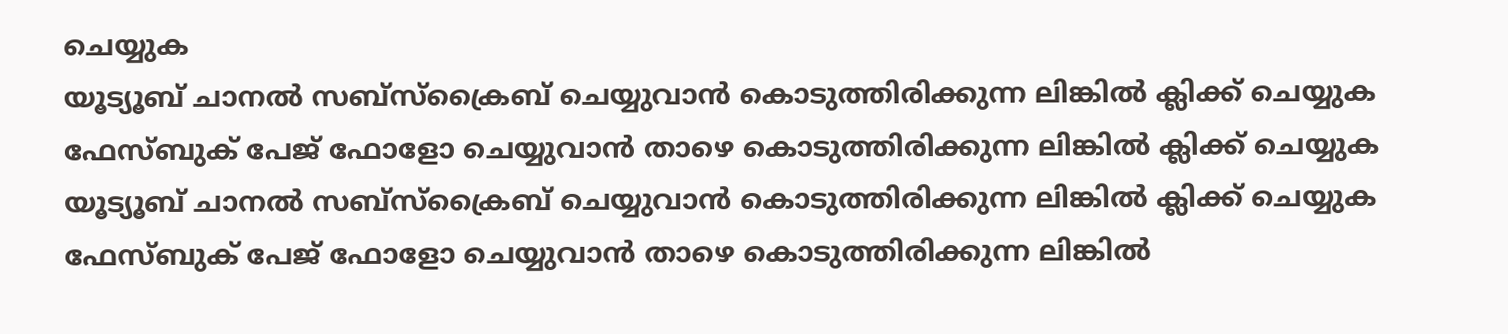ചെയ്യുക
യൂട്യൂബ് ചാനൽ സബ്സ്ക്രൈബ് ചെയ്യുവാൻ കൊടുത്തിരിക്കുന്ന ലിങ്കിൽ ക്ലിക്ക് ചെയ്യുക ഫേസ്ബുക് പേജ് ഫോളോ ചെയ്യുവാൻ താഴെ കൊടുത്തിരിക്കുന്ന ലിങ്കിൽ ക്ലിക്ക് ചെയ്യുക
യൂട്യൂബ് ചാനൽ സബ്സ്ക്രൈബ് ചെയ്യുവാൻ കൊടുത്തിരിക്കുന്ന ലിങ്കിൽ ക്ലിക്ക് ചെയ്യുക
ഫേസ്ബുക് പേജ് ഫോളോ ചെയ്യുവാൻ താഴെ കൊടുത്തിരിക്കുന്ന ലിങ്കിൽ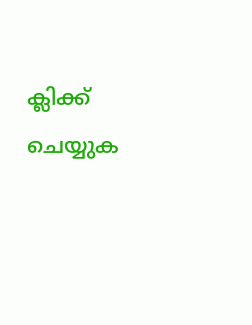ക്ലിക്ക് ചെയ്യുക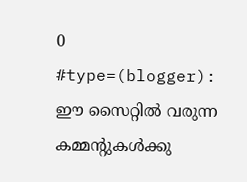0 #type=(blogger):
ഈ സൈറ്റിൽ വരുന്ന കമ്മന്റുകൾക്കു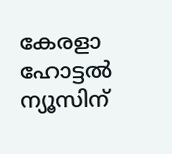കേരളാ ഹോട്ടൽ ന്യൂസിന്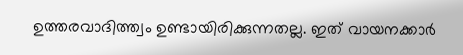ഉത്തരവാദിത്ത്വം ഉണ്ടായിരിക്കുന്നതല്ല. ഇത് വായനക്കാർ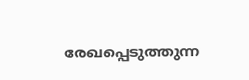രേഖപ്പെടുത്തുന്ന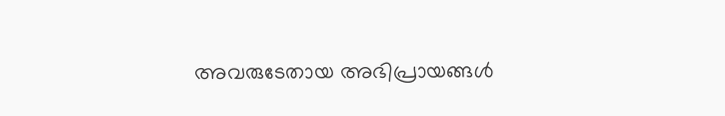അവരുടേതായ അഭിപ്രായങ്ങൾ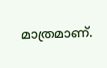മാത്രമാണ്.